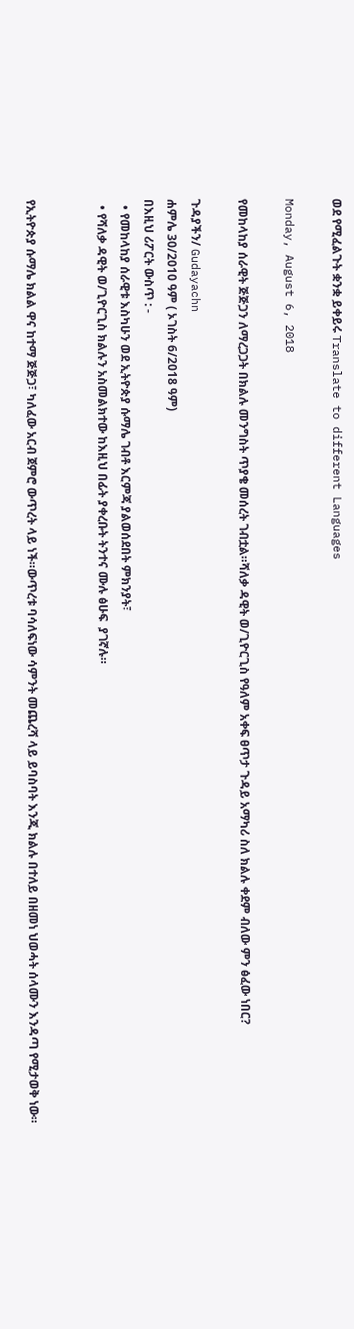ወደ የሚፈልጉት ቋንቋ ይቀይሩ Translate to different Languages

Monday, August 6, 2018

የመከላከያ ሰራዊት ጅጅጋን ለማረጋጋት በክልሉ መንግስት ጥያቄ መሰረት ገብቷል።ሻለቃ ዳዊት ወ/ጊዮርጊስ የዓለም አቀፍ ፀጥታ ጉዳይ አማካሪ ስለ ክልሉ ቀደም ብለው ምን ፅፈው ነበር?

ጉዳያችን/ Gudayachn
ሐምሌ 30/2010 ዓም ( ኦገስት 6/2018 ዓም)
በእዚህ ሪፖርት ውስጥ : -
  • የመከላከያ ሰራዊቱ እስካሁን ወደ ኢትዮጵያ ሱማሌ ገብቶ እርምጃ ያልወሰደበት ምክንያት፣
  • የሻለቃ ዳዊት ወ/ጊዮርጊስ ክልሉን አስመልክተው ከእዚህ በፊት ያቀረቡት ትንተና ሙሉ ፅሁፍ  ያገኛሉ።


የኢትዮጵያ ሱማሌ ክልል ዋና ከተማ ጅጅጋ፣ ካለፈው አርብ ጀምሮ ውጥረት ላይ ነች።ውጥረቱ ባሳለፍነው ሳምንት መጨረሻ ላይ ይባስባት እንጂ ክልሉ በተለይ በዘመነ ህወሓት ሰላሙን እንዳጣ የሚታወቅ ነው።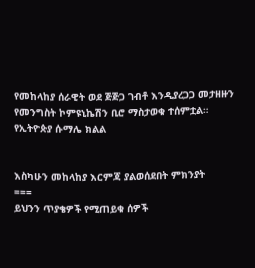የመከላከያ ሰራዊት ወደ ጅጅጋ ገብቶ እንዲያረጋጋ መታዘዙን የመንግስት ኮምዩኒኬሽን ቢሮ ማስታወቁ ተሰምቷል።
የኢትዮጵያ ሱማሌ ክልል


እስካሁን መከላከያ እርምጃ ያልወሰደበት ምክንያት
===
ይህንን ጥያቄዎች የሚጠይቁ ሰዎች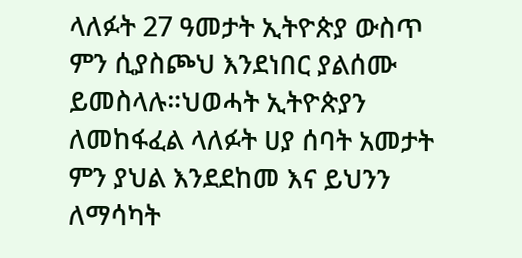ላለፉት 27 ዓመታት ኢትዮጵያ ውስጥ ምን ሲያስጮህ እንደነበር ያልሰሙ ይመስላሉ።ህወሓት ኢትዮጵያን ለመከፋፈል ላለፉት ሀያ ሰባት አመታት ምን ያህል እንደደከመ እና ይህንን ለማሳካት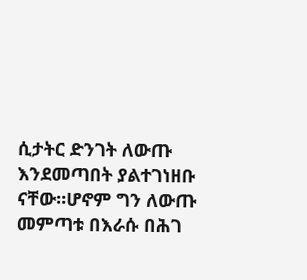ሲታትር ድንገት ለውጡ እንደመጣበት ያልተገነዘቡ ናቸው።ሆኖም ግን ለውጡ መምጣቱ በእራሱ በሕገ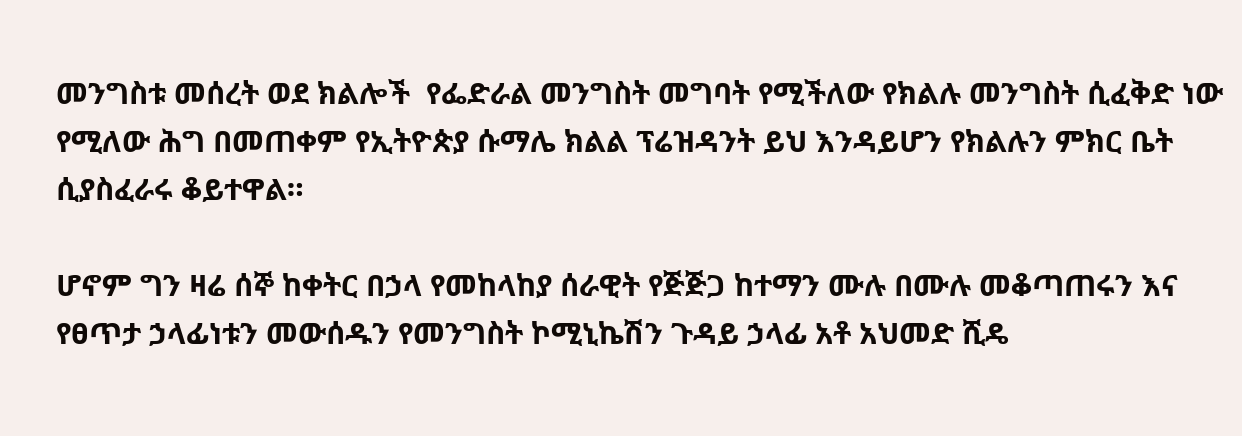መንግስቱ መሰረት ወደ ክልሎች  የፌድራል መንግስት መግባት የሚችለው የክልሉ መንግስት ሲፈቅድ ነው የሚለው ሕግ በመጠቀም የኢትዮጵያ ሱማሌ ክልል ፕሬዝዳንት ይህ እንዳይሆን የክልሉን ምክር ቤት ሲያስፈራሩ ቆይተዋል።

ሆኖም ግን ዛሬ ሰኞ ከቀትር በኃላ የመከላከያ ሰራዊት የጅጅጋ ከተማን ሙሉ በሙሉ መቆጣጠሩን እና የፀጥታ ኃላፊነቱን መውሰዱን የመንግስት ኮሚኒኬሽን ጉዳይ ኃላፊ አቶ አህመድ ሺዴ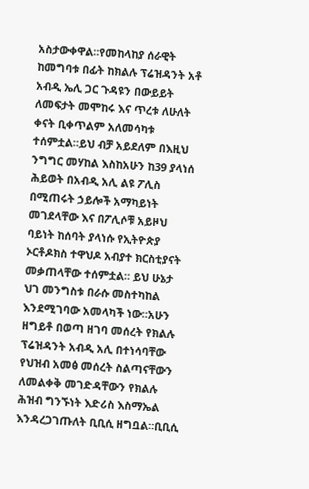አስታውቀዋል።የመከላከያ ሰራዊት ከመግባቱ በፊት ከክልሉ ፕሬዝዳንት አቶ አብዲ ኤሊ ጋር ጉዳዩን በውይይት ለመፍታት መሞከሩ እና ጥረቱ ለሁለት ቀናት ቢቀጥልም አለመሳካቱ ተሰምቷል።ይህ ብቻ አይደለም በእዚህ ንግግር መሃከል እስከአሁን ከ39 ያላነሰ ሕይወት በአብዲ አሊ ልዩ ፖሊስ በሚጠሩት ኃይሎች አማካይነት መገደላቸው እና በፖሊሶቹ አይዞህ ባይነት ከሰባት ያላነሱ የኢትዮጵያ ኦርቶዶክስ ተዋህዶ አብያተ ክርስቲያናት መቃጠላቸው ተሰምቷል። ይህ ሁኔታ ህገ መንግስቱ በራሱ መስተካከል እንደሚገባው አመላካች ነው።አሁን ዘግይቶ በወጣ ዘገባ መሰረት የክልሉ ፕሬዝዳንት አብዲ አሊ በተነሳባቸው የህዝብ አመፅ መሰረት ስልጣናቸውን ለመልቀቅ መገድዳቸውን የክልሉ ሕዝብ ግንኙነት እድሪስ እስማኤል እንዳረጋገጡለት ቢቢሲ ዘግቧል።ቢቢሲ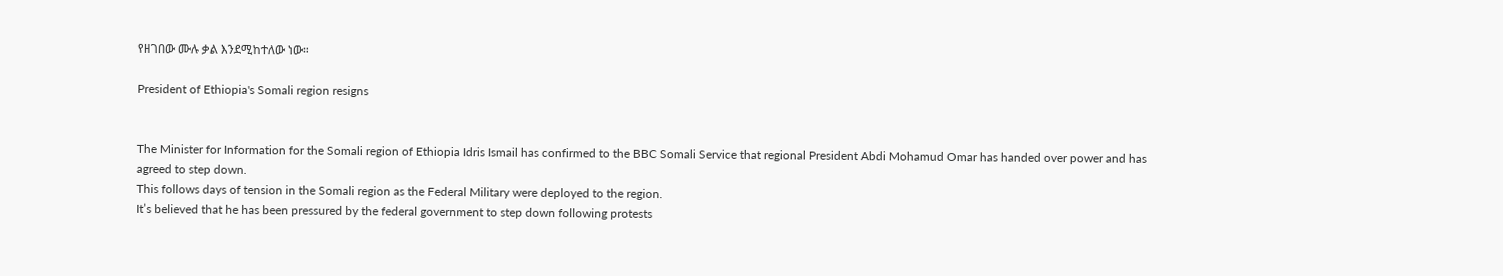የዘገበው ሙሉ ቃል እንደሚከተለው ነው።

President of Ethiopia's Somali region resigns


The Minister for Information for the Somali region of Ethiopia Idris Ismail has confirmed to the BBC Somali Service that regional President Abdi Mohamud Omar has handed over power and has agreed to step down.
This follows days of tension in the Somali region as the Federal Military were deployed to the region.
It’s believed that he has been pressured by the federal government to step down following protests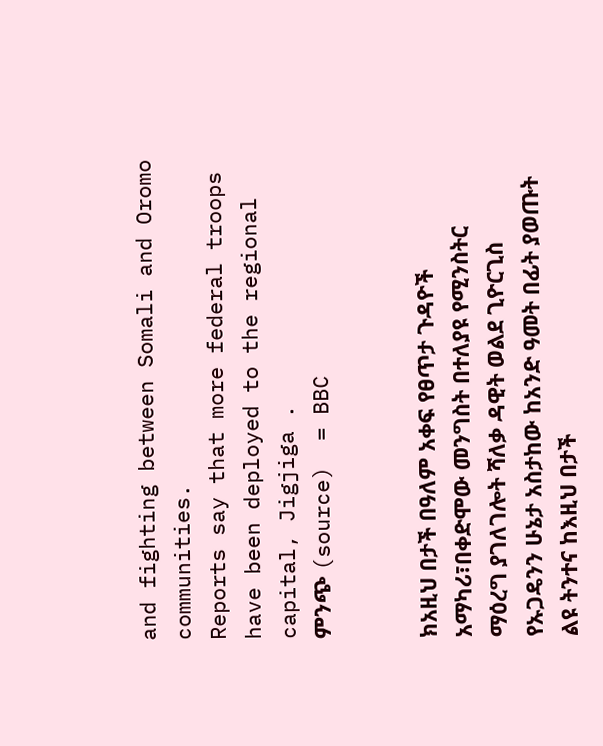and fighting between Somali and Oromo communities.
Reports say that more federal troops have been deployed to the regional capital, Jigjiga .
ምንጭ (source)  = BBC


ክአዚህ በታች በዓለም አቀፍ የፀጥታ ጉዳዮች አማካሪ፣በቀድሞው መንግስት በተለያዩ የሚንስትር ማዕረግ ያገለገሎት ሻለቃ ዳዊት ወልደ ጊዮርጊስ የኡጋዴንን ሁኔታ አስታከው ከአንድ ዓመት በፊት ያወጡት ልዩ ትንተና ከእዚህ በታች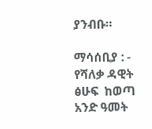ያንብቡ።

ማሳሰቢያ : - የሻለቃ ዳዊት ፅሁፍ  ከወጣ አንድ ዓመት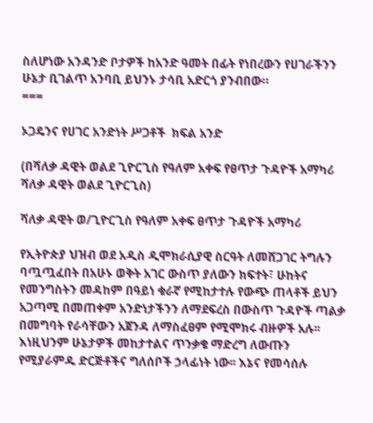ስለሆነው አንዳንድ ቦታዎች ከአንድ ዓመት በፊት የነበረውን የሀገራችንን ሁኔታ ቢገልጥ አንባቢ ይህንኑ ታሳቢ አድርጎ ያንብበው።
===

ኦጋዴንና የሀገር አንድነት ሥጋቶች  ክፍል አንድ

(በሻለቃ ዳዊት ወልደ ጊዮርጊስ የዓለም አቀፍ የፀጥታ ጉዳዮች አማካሪ ሻለቃ ዳዊት ወልደ ጊዮርጊስ)

ሻለቃ ዳዊት ወ/ጊዮርጊስ የዓለም አቀፍ ፀጥታ ጉዳዮች አማካሪ

የኢትዮጵያ ህዝብ ወደ አዲስ ዲሞክራሲያዊ ስርዓት ለመሸጋገር ትግሉን ባጧጧፈበት በአሁኑ ወቅት አገር ውስጥ ያለውን ክፍተት፣ ሁከትና የመንግስትን መዳከም በዓይነ ቁራኛ የሚከታተሉ የውጭ ጠላቶች ይህን አጋጣሚ በመጠቀም አንድነታችንን ለማደፍረስ በውስጥ ጉዳዮች ጣልቃ በመግባት የራሳቸውን አጀንዳ ለማስፈፀም የሚሞክሩ ብዙዎች አሉ፡፡ እነዚህንም ሁኔታዎች መከታተልና ጥንቃቄ ማድረግ ለውጡን የሚያራምዱ ድርጅቶችና ግለሰቦች ኃላፊነት ነው፡፡ እኔና የመሳሰሉ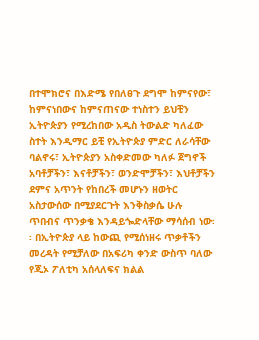በተሞክሮና በእድሜ የበለፀጉ ደግሞ ከምናየው፣ ከምናነበውና ከምናጠናው ተነስተን ይህቺን ኢትዮጵያን የሚረከበው አዲስ ትውልድ ካለፈው ስተት እንዲማር ይቺ የኢትዮጵያ ምድር ለራሳቸው ባልኖሩ፣ ኢትዮጵያን አስቀድመው ካለፉ ጀግኖች አባቶቻችን፣ እናቶቻችን፣ ወንድሞቻችን፣ እህቶቻችን ደምና አጥንት የከበረች መሆኑን ዘወትር አስታውሰው በሚያደርጉት እንቅስቃሴ ሁሉ ጥበብና ጥንቃቄ እንዳይጐድላቸው ማሳሰብ ነው፡፡ በኢትዮጵያ ላይ ከውጪ የሚሰነዘሩ ጥቃቶችን መረዳት የሚቻለው በአፍሪካ ቀንድ ውስጥ ባለው የጂኦ ፖለቲካ አሰላለፍና ክልል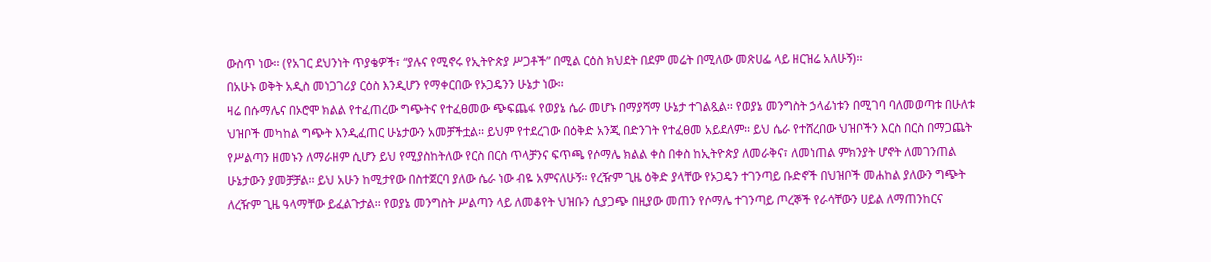ውስጥ ነው፡፡ (የአገር ደህንነት ጥያቄዎች፣ “ያሉና የሚኖሩ የኢትዮጵያ ሥጋቶች” በሚል ርዕስ ክህደት በደም መሬት በሚለው መጽሀፌ ላይ ዘርዝሬ አለሁኝ)፡፡
በአሁኑ ወቅት አዲስ መነጋገሪያ ርዕስ እንዲሆን የማቀርበው የኦጋዴንን ሁኔታ ነው፡፡
ዛሬ በሱማሌና በኦሮሞ ክልል የተፈጠረው ግጭትና የተፈፀመው ጭፍጨፋ የወያኔ ሴራ መሆኑ በማያሻማ ሁኔታ ተገልጿል፡፡ የወያኔ መንግስት ኃላፊነቱን በሚገባ ባለመወጣቱ በሁለቱ ህዝቦች መካከል ግጭት እንዲፈጠር ሁኔታውን አመቻችቷል፡፡ ይህም የተደረገው በዕቅድ አንጂ በድንገት የተፈፀመ አይደለም፡፡ ይህ ሴራ የተሸረበው ህዝቦችን እርስ በርስ በማጋጨት የሥልጣን ዘመኑን ለማራዘም ሲሆን ይህ የሚያስከትለው የርስ በርስ ጥላቻንና ፍጥጫ የሶማሌ ክልል ቀስ በቀስ ከኢትዮጵያ ለመራቅና፣ ለመነጠል ምክንያት ሆኖት ለመገንጠል ሁኔታውን ያመቻቻል፡፡ ይህ አሁን ከሚታየው በስተጀርባ ያለው ሴራ ነው ብዬ አምናለሁኝ፡፡ የረዥም ጊዜ ዕቅድ ያላቸው የኦጋዴን ተገንጣይ ቡድኖች በህዝቦች መሐከል ያለውን ግጭት ለረዥም ጊዜ ዓላማቸው ይፈልጉታል፡፡ የወያኔ መንግስት ሥልጣን ላይ ለመቆየት ህዝቡን ሲያጋጭ በዚያው መጠን የሶማሌ ተገንጣይ ጦረኞች የራሳቸውን ሀይል ለማጠንከርና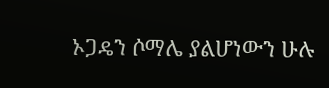ኦጋዴን ሶማሌ ያልሆነውን ሁሉ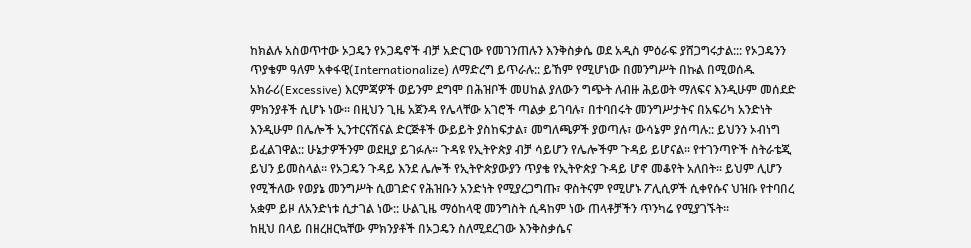ከክልሉ አስወጥተው ኦጋዴን የኦጋዴኖች ብቻ አድርገው የመገንጠሉን እንቅስቃሴ ወደ አዲስ ምዕራፍ ያሸጋግሩታል::: የኦጋዴንን ጥያቄም ዓለም አቀፋዊ(Internationalize) ለማድረግ ይጥራሉ:: ይኸም የሚሆነው በመንግሥት በኩል በሚወሰዱ አክራሪ(Excessive) እርምጃዎች ወይንም ደግሞ በሕዝቦች መሀከል ያለውን ግጭት ለብዙ ሕይወት ማለፍና እንዲሁም መሰደድ ምክንያቶች ሲሆኑ ነው፡፡ በዚህን ጊዜ አጀንዳ የሌላቸው አገሮች ጣልቃ ይገባሉ፣ በተባበሩት መንግሥታትና በአፍሪካ አንድነት እንዲሁም በሌሎች ኢንተርናሽናል ድርጅቶች ውይይት ያስከፍታል፣ መግለጫዎች ያወጣሉ፣ ውሳኔም ያሰጣሉ:: ይህንን ኦብነግ ይፈልገዋል:: ሁኔታዎችንም ወደዚያ ይገፉሉ፡፡ ጉዳዩ የኢትዮጵያ ብቻ ሳይሆን የሌሎችም ጉዳይ ይሆናል፡፡ የተገንጣዮች ስትራቴጂ ይህን ይመስላል፡፡ የኦጋዴን ጉዳይ እንደ ሌሎች የኢትዮጵያውያን ጥያቄ የኢትዮጵያ ጉዳይ ሆኖ መቆየት አለበት፡፡ ይህም ሊሆን የሚችለው የወያኔ መንግሥት ሲወገድና የሕዝቡን አንድነት የሚያረጋግጡ፣ ዋስትናም የሚሆኑ ፖሊሲዎች ሲቀየሱና ህዝቡ የተባበረ አቋም ይዞ ለአንድነቱ ሲታገል ነው:: ሁልጊዜ ማዕከላዊ መንግስት ሲዳከም ነው ጠላቶቻችን ጥንካሬ የሚያገኙት፡፡
ከዚህ በላይ በዘረዘርኳቸው ምክንያቶች በኦጋዴን ስለሚደረገው እንቅስቃሴና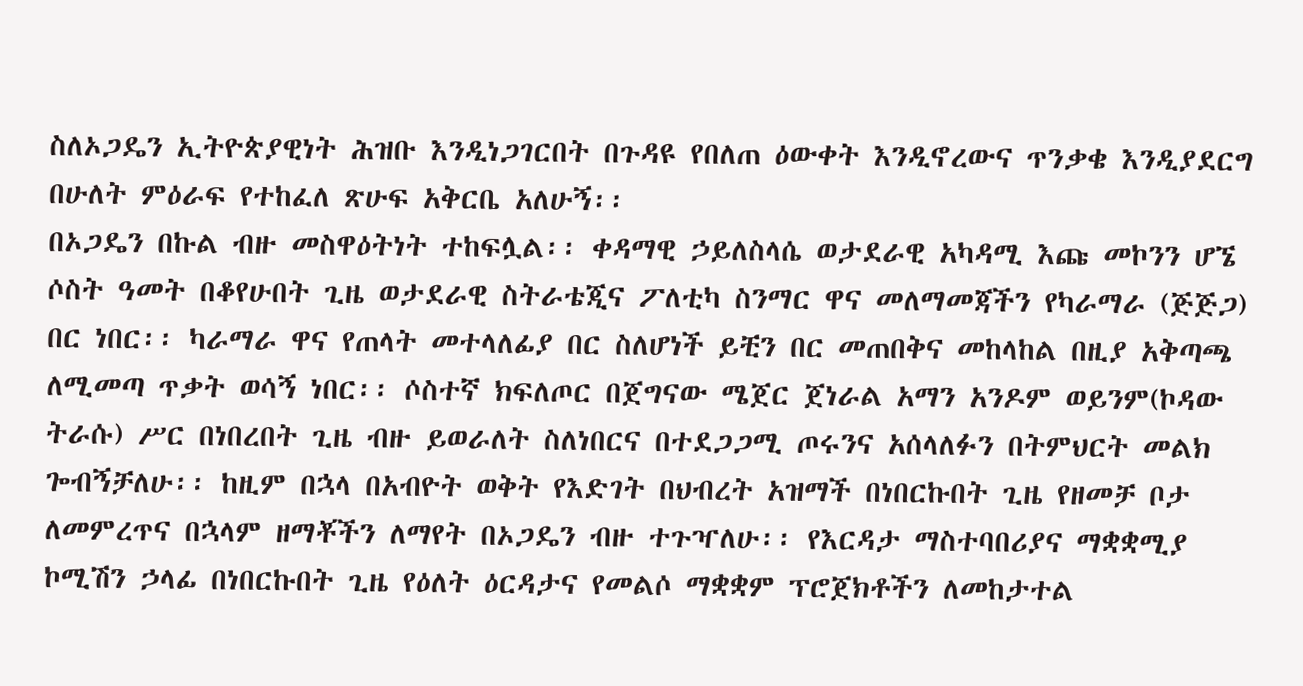ስለኦጋዴን ኢትዮጵያዊነት ሕዝቡ እንዲነጋገርበት በጉዳዩ የበለጠ ዕውቀት እንዲኖረውና ጥንቃቄ እንዲያደርግ በሁለት ምዕራፍ የተከፈለ ጽሁፍ አቅርቤ አለሁኝ፡፡
በኦጋዴን በኩል ብዙ መስዋዕትነት ተከፍሏል፡፡ ቀዳማዊ ኃይለስላሴ ወታደራዊ አካዳሚ እጩ መኮንን ሆኜ ሶስት ዓመት በቆየሁበት ጊዜ ወታደራዊ ስትራቴጂና ፖለቲካ ስንማር ዋና መለማመጃችን የካራማራ (ጅጅጋ) በር ነበር፡፡ ካራማራ ዋና የጠላት መተላለፊያ በር ስለሆነች ይቺን በር መጠበቅና መከላከል በዚያ አቅጣጫ ለሚመጣ ጥቃት ወሳኝ ነበር፡፡ ሶስተኛ ክፍለጦር በጀግናው ሜጀር ጀነራል አማን አንዶም ወይንም(ኮዳው ትራሱ) ሥር በነበረበት ጊዜ ብዙ ይወራለት ስለነበርና በተደጋጋሚ ጦሩንና አሰላለፉን በትምህርት መልክ ጐብኝቻለሁ፡፡ ከዚም በኋላ በአብዮት ወቅት የእድገት በህብረት አዝማች በነበርኩበት ጊዜ የዘመቻ ቦታ ለመምረጥና በኋላም ዘማቾችን ለማየት በኦጋዴን ብዙ ተጉዣለሁ፡፡ የእርዳታ ማስተባበሪያና ማቋቋሚያ ኮሚሽን ኃላፊ በነበርኩበት ጊዜ የዕለት ዕርዳታና የመልሶ ማቋቋም ፕሮጀክቶችን ለመከታተል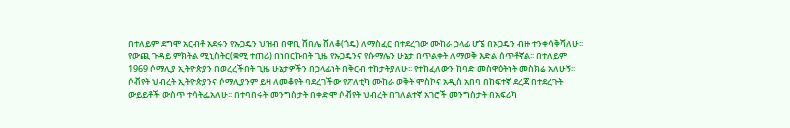በተለይም ደግሞ አርብቶ አደሩን የኡጋዴን ህዝብ በዋቢ ሸበሌ ሸለቆ(ጎዴ) ለማስፈር በተደረገው ሙከራ ኃላፊ ሆኜ በኦጋዴን ብዙ ተንቀሳቅሻለሁ፡፡
የውጪ ጉዳይ ምክትል ሚኒስትር(ቋሚ ተጠሪ) በነበርኩበት ጊዜ የኡጋዴንና የሱማሌን ሁኔታ በጥልቀት ለማወቅ እድል ሰጥቶኛል፡፡ በተለይም 1969 ሶማሊያ ኢትዮጵያን በወረረችበት ጊዜ ሁኔታዎችን በኃላፊነት በቅርብ ተከታትያለሁ፡፡ የተከፈለውን ከባድ መስዋዕትነት መስክሬ አለሁኝ፡፡ ሶቭየት ህብረት ኢትዮጵያንና ሶማሊያንም ይዛ ለመቆየት ባደረገችው የፖለቲካ ሙከራ ወቅት ሞስኮና አዲስ አበባ በከፍተኛ ደረጃ በተደረጉት ውይይቶች ውስጥ ተሳትፌአለሁ፡፡ በተባበሩት መንግስታት በቀድሞ ሶቭየት ህብረት በገለልተኛ አገሮች መንግስታት በአፍሪካ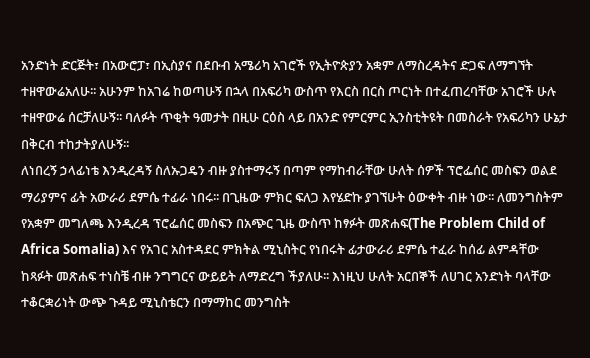አንድነት ድርጅት፣ በአውሮፓ፣ በኢስያና በደቡብ አሜሪካ አገሮች የኢትዮጵያን አቋም ለማስረዳትና ድጋፍ ለማግኘት ተዘዋውሬአለሁ፡፡ አሁንም ከአገሬ ከወጣሁኝ በኋላ በአፍሪካ ውስጥ የእርስ በርስ ጦርነት በተፈጠረባቸው አገሮች ሁሉ ተዘዋውሬ ሰርቻለሁኝ፡፡ ባለፉት ጥቂት ዓመታት በዚሁ ርዕስ ላይ በአንድ የምርምር ኢንስቲትዩት በመስራት የአፍሪካን ሁኔታ በቅርብ ተከታትያለሁኝ፡፡
ለነበረኝ ኃላፊነቴ እንዲረዳኝ ስለኡጋዴን ብዙ ያስተማሩኝ በጣም የማከብራቸው ሁለት ሰዎች ፕሮፌሰር መስፍን ወልደ ማሪያምና ፊት አውራሪ ደምሴ ተፊራ ነበሩ፡፡ በጊዜው ምክር ፍለጋ እየሄድኩ ያገኘሁት ዕውቀት ብዙ ነው፡፡ ለመንግስትም የአቋም መግለጫ እንዲረዳ ፕሮፌሰር መስፍን በአጭር ጊዜ ውስጥ ከፃፉት መጽሐፍ(The Problem Child of Africa Somalia) እና የአገር አስተዳደር ምክትል ሚኒስትር የነበሩት ፊታውራሪ ደምሴ ተፈራ ከሰፊ ልምዳቸው ከጻፉት መጽሐፍ ተነስቼ ብዙ ንግግርና ውይይት ለማድረግ ችያለሁ፡፡ እነዚህ ሁለት አርበኞች ለሀገር አንድነት ባላቸው ተቆርቋሪነት ውጭ ጉዳይ ሚኒስቴርን በማማከር መንግስት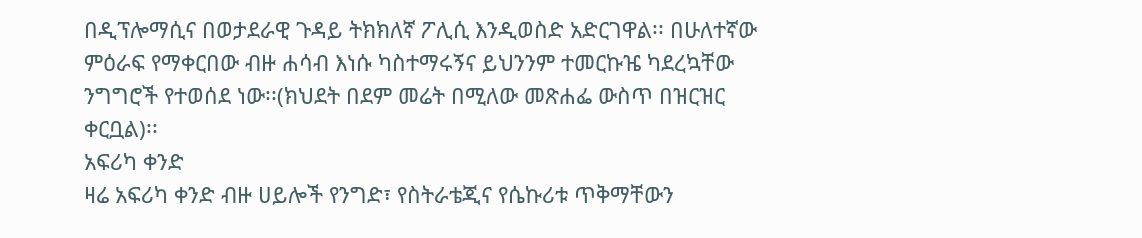በዲፕሎማሲና በወታደራዊ ጉዳይ ትክክለኛ ፖሊሲ እንዲወስድ አድርገዋል፡፡ በሁለተኛው ምዕራፍ የማቀርበው ብዙ ሐሳብ እነሱ ካስተማሩኝና ይህንንም ተመርኩዤ ካደረኳቸው ንግግሮች የተወሰደ ነው፡፡(ክህደት በደም መሬት በሚለው መጽሐፌ ውስጥ በዝርዝር ቀርቧል)፡፡
አፍሪካ ቀንድ
ዛሬ አፍሪካ ቀንድ ብዙ ሀይሎች የንግድ፣ የስትራቴጂና የሴኩሪቱ ጥቅማቸውን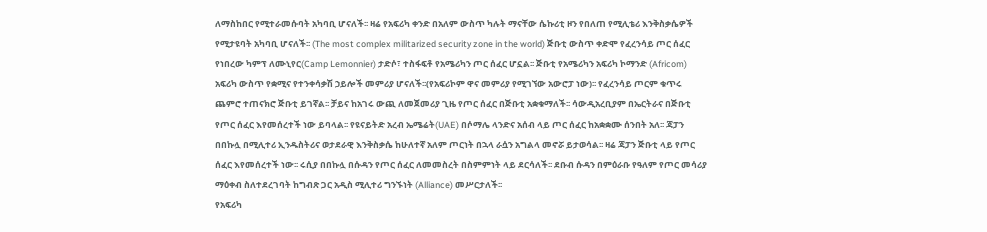ለማስከበር የሚተራመሱባት አካባቢ ሆናለች፡፡ ዛሬ የአፍሪካ ቀንድ በአለም ውስጥ ካሉት ማናቸው ሴኩሪቲ ዞን የበለጠ የሚሊቴሪ እንቅስቃሴዎች የሚታዩባት አካባቢ ሆናለች፡፡ (The most complex militarized security zone in the world) ጅቡቲ ውስጥ ቀድሞ የፈረንሳይ ጦር ሰፈር የነበረው ካምፕ ለሙኒየር(Camp Lemonnier) ታድሶ፣ ተስፋፍቶ የአሜሪካን ጦር ሰፈር ሆኗል፡፡ ጅቡቲ የአሜሪካን አፍሪካ ኮማንድ (Africom) አፍሪካ ውስጥ የቋሚና የተንቀሳቃሽ ኃይሎች መምሪያ ሆናለች፡፡(የአፍሪኮም ዋና መምሪያ የሚገኘው አውሮፓ ነው)፡፡ የፈረንሳይ ጦርም ቁጥሩ ጨምሮ ተጠናክሮ ጅቡቲ ይገኛል፡፡ ቻይና ከአገሩ ውጪ ለመጀመሪያ ጊዜ የጦር ሰፈር በጅቡቲ አቋቁማለች፡፡ ሳውዲአረቢያም በኤርትራና በጅቡቲ የጦር ሰፈር እየመሰረተች ነው ይባላል፡፡ የዩናይትድ አረብ ኤሜሬት(UAE) በሶማሌ ላንድና አሰብ ላይ ጦር ሰፈር ከአቋቋሙ ሰንበት አለ፡፡ ጃፓን በበኩሏ በሚሊተሪ ኢንዱስትሪና ወታደራዊ እንቅስቃሴ ከሁለተኛ አለም ጦርነት በኋላ ራሷን አግልላ መኖሯ ይታወሳል፡፡ ዛሬ ጃፓን ጅቡቲ ላይ የጦር ሰፈር እየመሰረተች ነው፡፡ ሩሲያ በበኩሏ በሱዳን የጦር ሰፈር ለመመስረት በስምምነት ላይ ደርሳለች፡፡ ደቡብ ሱዳን በምዕራቡ የዓለም የጦር መሳሪያ ማዕቀብ ስለተደረገባት ከግብጽ ጋር አዲስ ሚሊተሪ ግንኙነት (Alliance) መሥርታለች፡፡
የአፍሪካ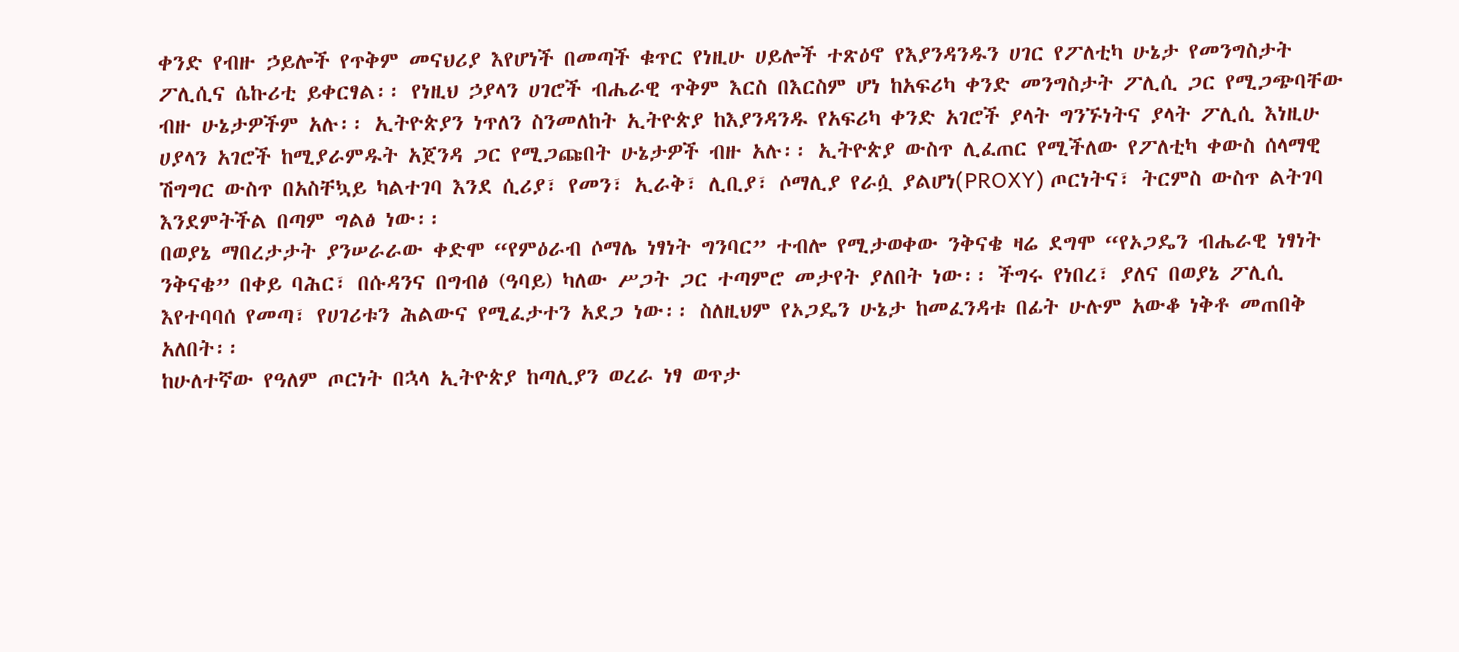ቀንድ የብዙ ኃይሎች የጥቅም መናህሪያ እየሆነች በመጣች ቁጥር የነዚሁ ሀይሎች ተጽዕኖ የእያንዳንዱን ሀገር የፖለቲካ ሁኔታ የመንግስታት ፖሊሲና ሴኩሪቲ ይቀርፃል፡፡ የነዚህ ኃያላን ሀገሮች ብሔራዊ ጥቅም እርስ በእርስም ሆነ ከአፍሪካ ቀንድ መንግስታት ፖሊሲ ጋር የሚጋጭባቸው ብዙ ሁኔታዎችም አሉ፡፡ ኢትዮጵያን ነጥለን ስንመለከት ኢትዮጵያ ከእያንዳንዱ የአፍሪካ ቀንድ አገሮች ያላት ግንኙነትና ያላት ፖሊሲ እነዚሁ ሀያላን አገሮች ከሚያራምዱት አጀንዳ ጋር የሚጋጩበት ሁኔታዎች ብዙ አሉ፡፡ ኢትዮጵያ ውስጥ ሊፈጠር የሚችለው የፖለቲካ ቀውስ ሰላማዊ ሽግግር ውስጥ በአስቸኳይ ካልተገባ እንደ ሲሪያ፣ የመን፣ ኢራቅ፣ ሊቢያ፣ ሶማሊያ የራሷ ያልሆነ(PROXY) ጦርነትና፣ ትርምስ ውስጥ ልትገባ እንደምትችል በጣም ግልፅ ነው፡፡
በወያኔ ማበረታታት ያንሠራራው ቀድሞ “የምዕራብ ሶማሌ ነፃነት ግንባር” ተብሎ የሚታወቀው ንቅናቄ ዛሬ ደግሞ “የኦጋዴን ብሔራዊ ነፃነት ንቅናቄ” በቀይ ባሕር፣ በሱዳንና በግብፅ (ዓባይ) ካለው ሥጋት ጋር ተጣምሮ መታየት ያለበት ነው፡፡ ችግሩ የነበረ፣ ያለና በወያኔ ፖሊሲ እየተባባሰ የመጣ፣ የሀገሪቱን ሕልውና የሚፈታተን አደጋ ነው፡፡ ስለዚህም የኦጋዴን ሁኔታ ከመፈንዳቱ በፊት ሁሉም አውቆ ነቅቶ መጠበቅ አለበት፡፡
ከሁለተኛው የዓለም ጦርነት በኋላ ኢትዮጵያ ከጣሊያን ወረራ ነፃ ወጥታ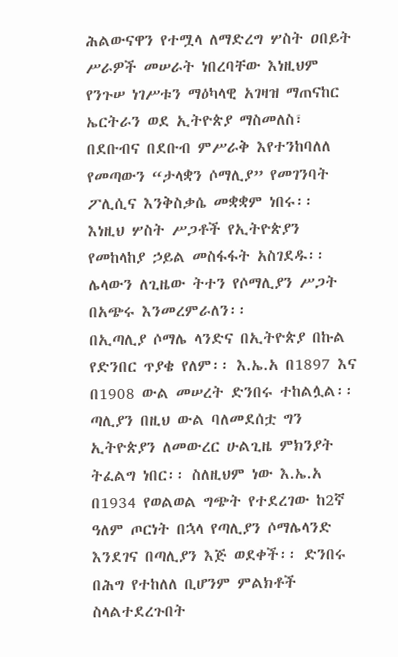ሕልውናዋን የተሟላ ለማድረግ ሦስት ዐበይት ሥራዎች መሠራት ነበረባቸው እነዚህም የንጉሠ ነገሥቱን ማዕካላዊ አገዛዝ ማጠናከር ኤርትራን ወደ ኢትዮጵያ ማስመለስ፣ በደቡብና በደቡብ ምሥራቅ እየተንከባለለ የመጣውን “ታላቋን ሶማሊያ” የመገንባት ፖሊሲና እንቅስቃሴ መቋቋም ነበሩ፡፡ እነዚህ ሦስት ሥጋቶች የኢትዮጵያን የመከላከያ ኃይል መስፋፋት አስገደዱ፡፡ ሌላውን ለጊዜው ትተን የሶማሊያን ሥጋት በአጭሩ እንመረምራለን፡፡
በኢጣሊያ ሶማሌ ላንድና በኢትዮጵያ በኩል የድንበር ጥያቄ የለም፡፡ እ.ኤ.አ በ1897 እና በ1908 ውል መሠረት ድንበሩ ተከልሏል፡፡ ጣሊያን በዚህ ውል ባለመደሰቷ ግን ኢትዮጵያን ለመውረር ሁልጊዜ ምክንያት ትፈልግ ነበር፡፡ ስለዚህም ነው እ.ኤ.አ በ1934 የወልወል ግጭት የተደረገው ከ2ኛ ዓለም ጦርነት በኋላ የጣሊያን ሶማሌላንድ እንደገና በጣሊያን እጅ ወደቀች፡፡ ድንበሩ በሕግ የተከለለ ቢሆንም ምልክቶች ስላልተደረጉበት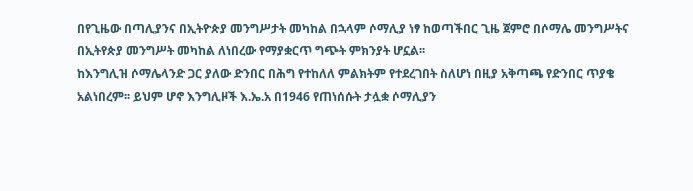በየጊዜው በጣሊያንና በኢትዮጵያ መንግሥታት መካከል በኋላም ሶማሊያ ነፃ ከወጣችበር ጊዜ ጀምሮ በሶማሌ መንግሥትና በኢትየጵያ መንግሥት መካከል ለነበረው የማያቋርጥ ግጭት ምክንያት ሆኗል፡፡
ከእንግሊዝ ሶማሌላንድ ጋር ያለው ድንበር በሕግ የተከለለ ምልክትም የተደረገበት ስለሆነ በዚያ አቅጣጫ የድንበር ጥያቄ አልነበረም፡፡ ይህም ሆኖ እንግሊዞች እ.ኤ.አ በ1946 የጠነሰሱት ታሏቋ ሶማሊያን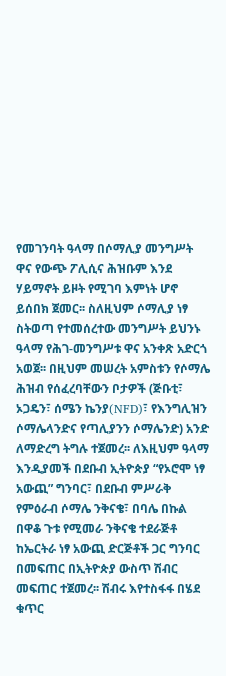የመገንባት ዓላማ በሶማሊያ መንግሥት ዋና የውጭ ፖሊሲና ሕዝቡም እንደ ሃይማኖት ይዞት የሚገባ እምነት ሆኖ ይሰበክ ጀመር፡፡ ስለዚህም ሶማሊያ ነፃ ስትወጣ የተመሰረተው መንግሥት ይህንኑ ዓላማ የሕገ-መንግሥቱ ዋና አንቀጽ አድርጎ አወጀ፡፡ በዚህም መሠረት አምስቱን የሶማሌ ሕዝብ የሰፈረባቸውን ቦታዎች (ጅቡቲ፣ ኦጋዴን፣ ሰሜን ኬንያ(NFD)፣ የእንግሊዝን ሶማሌላንድና የጣሊያንን ሶማሌንድ) አንድ ለማድረግ ትግሉ ተጀመረ፡፡ ለእዚህም ዓላማ እንዲያመች በደቡብ ኢትዮጵያ “የኦሮሞ ነፃ አውጪ” ግንባር፣ በደቡብ ምሥራቅ የምዕራብ ሶማሌ ንቅናቄ፣ በባሌ በኩል በዋቆ ጉቱ የሚመራ ንቅናቄ ተደራጅቶ ከኤርትራ ነፃ አውጪ ድርጅቶች ጋር ግንባር በመፍጠር በኢትዮጵያ ውስጥ ሽብር መፍጠር ተጀመረ፡፡ ሽብሩ እየተስፋፋ በሄደ ቁጥር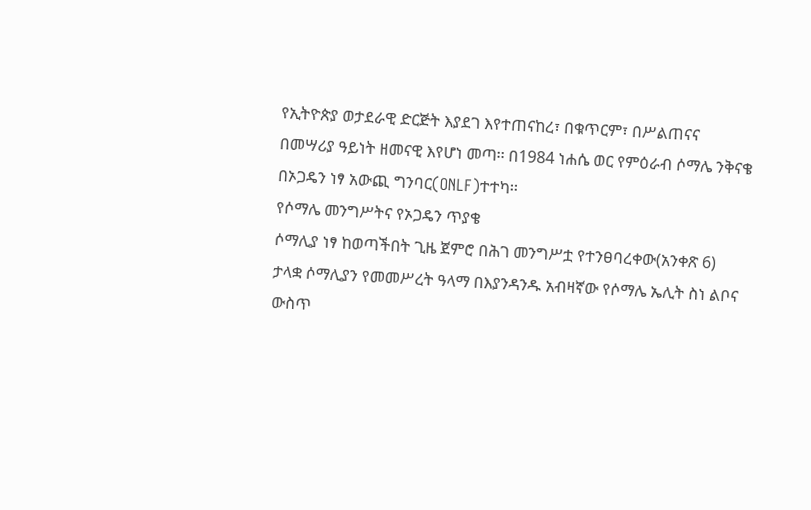የኢትዮጵያ ወታደራዊ ድርጅት እያደገ እየተጠናከረ፣ በቁጥርም፣ በሥልጠናና በመሣሪያ ዓይነት ዘመናዊ እየሆነ መጣ፡፡ በ1984 ነሐሴ ወር የምዕራብ ሶማሌ ንቅናቄ በኦጋዴን ነፃ አውጪ ግንባር(ONLF)ተተካ፡፡
የሶማሌ መንግሥትና የኦጋዴን ጥያቄ
ሶማሊያ ነፃ ከወጣችበት ጊዜ ጀምሮ በሕገ መንግሥቷ የተንፀባረቀው(አንቀጽ 6) ታላቋ ሶማሊያን የመመሥረት ዓላማ በእያንዳንዱ አብዛኛው የሶማሌ ኤሊት ስነ ልቦና ውስጥ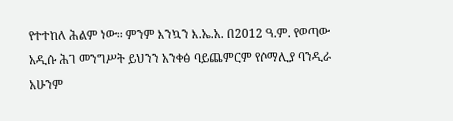የተተከለ ሕልም ነው፡፡ ምንም እንኳን እ.ኤ.አ. በ2012 ዓ.ም. የወጣው አዲሱ ሕገ መንግሥት ይህንን አንቀፅ ባይጨምርም የሶማሊያ ባንዲራ አሁንም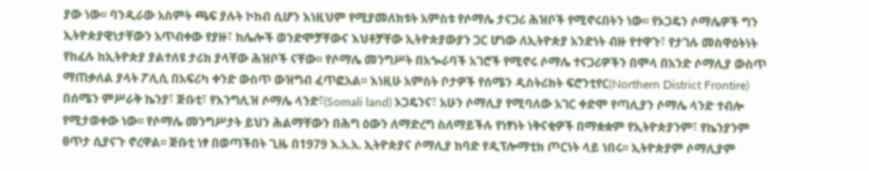ያው ነው፡፡ ባንዲራው አስምት ጫፍ ያሉት ኮከብ ሲሆን እነዚህም የሚያመለክቱት አምስቱ የሶማሌ ታናጋሪ ሕዝቦች የሚኖሩበትን ነው፡፡ የኦጋዴን ሶማሌዎች ግን ኢትዮጵያዊነታቸውን አጥብቀው የያዙ፣ ከሌሎች ወንድሞቻቸውና እህቶቻቸው ኢትዮጵያውያን ጋር ሆነው ለኢትዮጵያ አንድነት ብዙ የተዋጉ፣ የታገሉ መስዋዕትነት የከፈሉ ከኢትዮጵያ ያልተለዩ ታሪክ ያላቸው ሕዝቦች ናቸው፡፡ የሶማሌ መንግሥት በአጐራባች አገሮች የሚኖሩ ሶማሌ ተናጋሪዎችን በሞላ በአንድ ሶማሊያ ውስጥ ማጠቃለል ያላት ፖሊሲ በአፍሪካ ቀንድ ውስጥ ውዝግብ ፈጥፎአል፡፡ እነዚሁ አምስት ቦታዎች የሰሜን ዲስትሪክት ፍሮንቲየር(Northern District Frontire) በሰሜን ምሥራቅ ኬንያ፣ ጅቡቲ፣ የእንግሊዝ ሶማሌ ላንድ፣(Somali land) ኦጋዴንና፣ አሁን ሶማሊያ የሚባለው አገር ቀድሞ የጣሊያን ሶማሌ ላንድ ተብሎ የሚታወቀው ነው፡፡ የሶማሌ መንግሥታት ይህን ሕልማቸውን በሕግ ዕውን ለማድረግ ስለማይችሉ የነፃነት ነቅናቂዎች በማቋቋም የኢትዮጵያንም፣ የኬንያንም ፀጥታ ሲያናጉ ኖረዋል፡፡ ጅቡቲ ነፃ በወጣችበት ጊዜ በ1979 እ.አ.አ. ኢትዮጵያና ሶማሊያ ከባድ የዲፕሎማቲክ ጦርነት ላይ ነበሩ፡፡ ኢትዮጵያም ሶማሊያም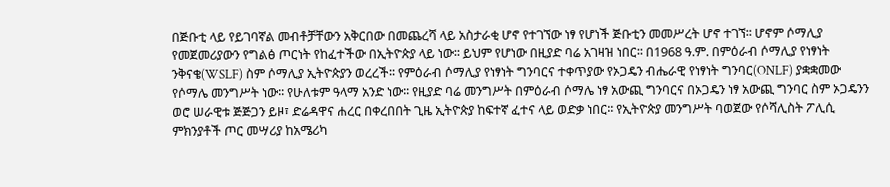በጅቡቲ ላይ የይገባኛል መብቶቻቸውን አቅርበው በመጨረሻ ላይ አስታራቂ ሆኖ የተገኘው ነፃ የሆነች ጅቡቲን መመሥረት ሆኖ ተገኘ፡፡ ሆኖም ሶማሊያ የመጀመሪያውን የግልፅ ጦርነት የከፈተችው በኢትዮጵያ ላይ ነው፡፡ ይህም የሆነው በዚያድ ባሬ አገዛዝ ነበር፡፡ በ1968 ዓ.ም. በምዕራብ ሶማሊያ የነፃነት ንቅናቄ(WSLF) ስም ሶማሊያ ኢትዮጵያን ወረረች፡፡ የምዕራብ ሶማሊያ የነፃነት ግንባርና ተቀጥያው የኦጋዴን ብሔራዊ የነፃነት ግንባር(ONLF) ያቋቋመው የሶማሌ መንግሥት ነው፡፡ የሁለቱም ዓላማ አንድ ነው፡፡ የዚያድ ባሬ መንግሥት በምዕራብ ሶማሌ ነፃ አውጪ ግንባርና በኦጋዴን ነፃ አውጪ ግንባር ስም ኦጋዴንን ወሮ ሠራዊቱ ጅጅጋን ይዞ፣ ድሬዳዋና ሐረር በቀረበበት ጊዜ ኢትዮጵያ ከፍተኛ ፈተና ላይ ወድቃ ነበር፡፡ የኢትዮጵያ መንግሥት ባወጀው የሶሻሊስት ፖሊሲ ምክንያቶች ጦር መሣሪያ ከአሜሪካ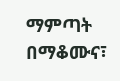ማምጣት በማቆሙና፣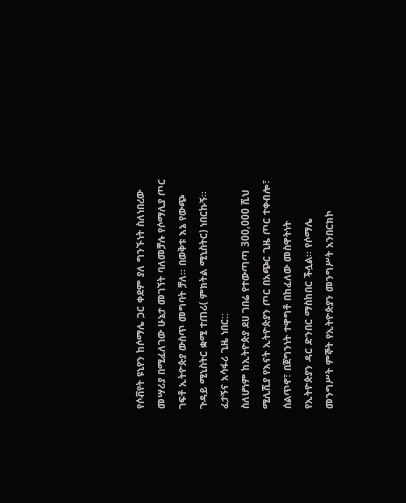የሶቭየት ዩኒየን ከሶማሌ ጋር ቀደም ያለ ግንኙነት ስለነበረው መሣሪያ በሚፈለገው ሁኔታ መገኘት ባለመቻሉ የሶማሊያ ጦር ገፍቶ ኢትዮጵያ ውስጥ መግባት ቻለ፡፡ በወቅቱ እኔ የውጭ ጉዳይ ሚኒስትር ቋሚ ተጠሪ( ምክትል ሚኒስትር) ነበርኩኝ፡፡ ፈታኝና አሳፋሪ ጊዜ ነበር::
ስለሆነም ከኢትዮጵያ ደሀ ገበሬ የተውጣጣ 300,000 ሺህ ሚሊሺያ የእናት ኢትዮጵያን ጦር በአጭር ጊዜ ጦር ተቀብሎ፣ ሰልጥኖ፣ በጀግንነት ተዋግቶ በከፈለው መስዋትነት የኢትዮጵያን ዳር ድንበር ማስከበር ችሏል፡፡ የሶማሌ መንግሥት ምኞት የኢትዮጵያን መንግሥት አንበርክኮ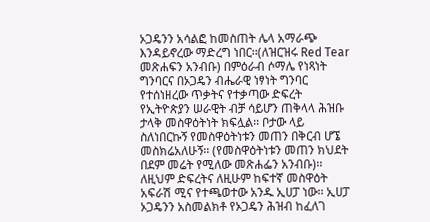ኦጋዴንን አሳልፎ ከመስጠት ሌላ አማራጭ እንዳይኖረው ማድረግ ነበር፡፡(ለዝርዝሩ Red Tear መጽሐፍን አንብቡ) በምዕራብ ሶማሌ የነጻነት ግንባርና በኦጋዴን ብሔራዊ ነፃነት ግንባር የተሰነዘረው ጥቃትና የተቃጣው ድፍረት የኢትዮጵያን ሠራዊት ብቻ ሳይሆን ጠቅላላ ሕዝቡ ታላቅ መስዋዕትነት ክፍሏል፡፡ ቦታው ላይ ስለነበርኩኝ የመስዋዕትነቱን መጠን በቅርብ ሆኜ መስክሬአለሁኝ፡፡ (የመስዋዕትነቱን መጠን ክህደት በደም መሬት የሚለው መጽሐፌን አንብቡ)፡፡
ለዚህም ድፍረትና ለዚሁም ከፍተኛ መስዋዕት አፍራሽ ሚና የተጫወተው አንዱ ኢሀፓ ነው፡፡ ኢሀፓ ኦጋዴንን አስመልክቶ የኦጋዴን ሕዝብ ከፈለገ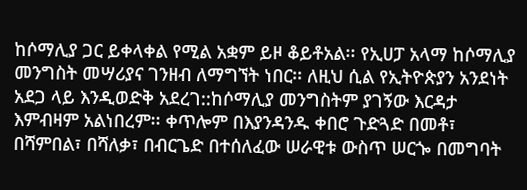ከሶማሊያ ጋር ይቀላቀል የሚል አቋም ይዞ ቆይቶአል፡፡ የኢሀፓ አላማ ከሶማሊያ መንግስት መሣሪያና ገንዘብ ለማግኘት ነበር፡፡ ለዚህ ሲል የኢትዮጵያን አንደነት አደጋ ላይ እንዲወድቅ አደረገ::ከሶማሊያ መንግስትም ያገኝው እርዳታ እምብዛም አልነበረም፡፡ ቀጥሎም በእያንዳንዱ ቀበሮ ጉድጓድ በመቶ፣ በሻምበል፣ በሻለቃ፣ በብርጌድ በተሰለፈው ሠራዊቱ ውስጥ ሠርጐ በመግባት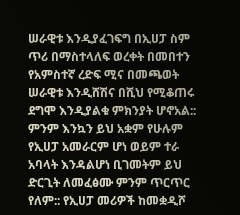ሠራዊቱ እንዲያፈገፍግ በኢሀፓ ስም ጥሪ በማስተላለፍ ወረቀት በመበተን የአምስተኛ ረድፍ ሚና በመጫወት ሠራዊቱ እንዲሸሽና በሺህ የሚቆጠሩ ደግሞ እንዲያልቁ ምክንያት ሆኖአል:: ምንም እንኳን ይህ አቋም የሁሉም የኢሀፓ አመራርም ሆነ ወይም ተራ አባላት እንዳልሆነ ቢገመትም ይህ ድርጊት ለመፈፅሙ ምንም ጥርጥር የለም:: የኢሀፓ መሪዎች ከመቋዲሾ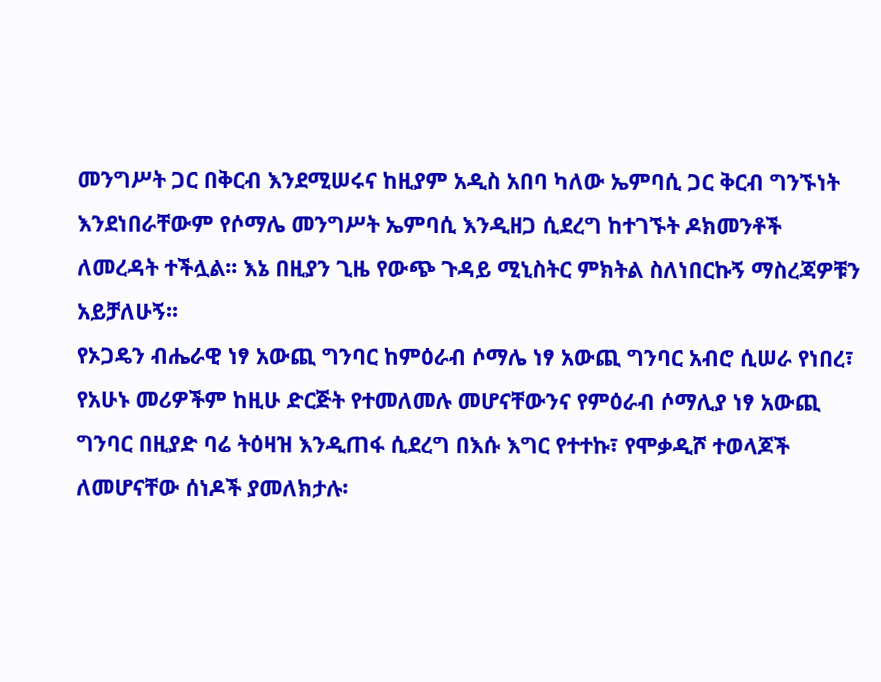መንግሥት ጋር በቅርብ እንደሚሠሩና ከዚያም አዲስ አበባ ካለው ኤምባሲ ጋር ቅርብ ግንኙነት እንደነበራቸውም የሶማሌ መንግሥት ኤምባሲ እንዲዘጋ ሲደረግ ከተገኙት ዶክመንቶች ለመረዳት ተችሏል፡፡ እኔ በዚያን ጊዜ የውጭ ጉዳይ ሚኒስትር ምክትል ስለነበርኩኝ ማስረጃዎቹን አይቻለሁኝ፡፡
የኦጋዴን ብሔራዊ ነፃ አውጪ ግንባር ከምዕራብ ሶማሌ ነፃ አውጪ ግንባር አብሮ ሲሠራ የነበረ፣ የአሁኑ መሪዎችም ከዚሁ ድርጅት የተመለመሉ መሆናቸውንና የምዕራብ ሶማሊያ ነፃ አውጪ ግንባር በዚያድ ባሬ ትዕዛዝ እንዲጠፋ ሲደረግ በእሱ እግር የተተኩ፣ የሞቃዲሾ ተወላጆች ለመሆናቸው ሰነዶች ያመለክታሉ፡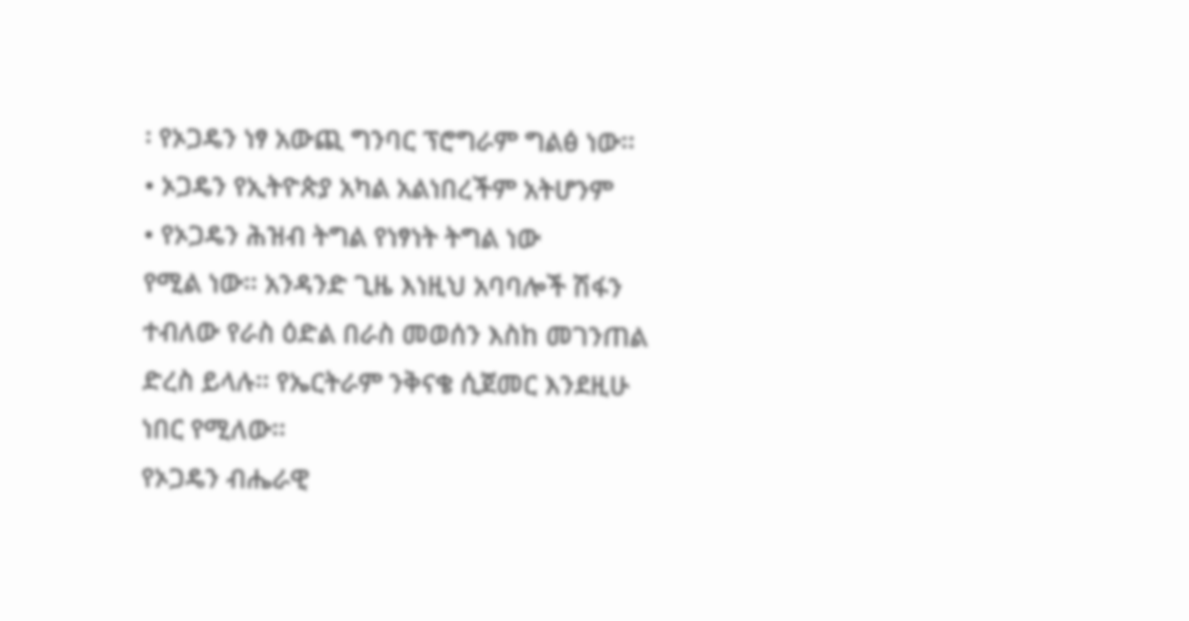፡ የኦጋዴን ነፃ አውጪ ግንባር ፕሮግራም ግልፅ ነው፡፡
• ኦጋዴን የኢትዮጵያ አካል አልነበረችም አትሆንም
• የኦጋዴን ሕዝብ ትግል የነፃነት ትግል ነው
የሚል ነው፡፡ አንዳንድ ጊዜ እነዚህ አባባሎች ሽፋን ተብለው የራስ ዕድል በራስ መወሰን እስከ መገንጠል ድረስ ይላሉ፡፡ የኤርትራም ንቅናቄ ሲጀመር እንደዚሁ ነበር የሚለው፡፡
የኦጋዴን ብሔራዊ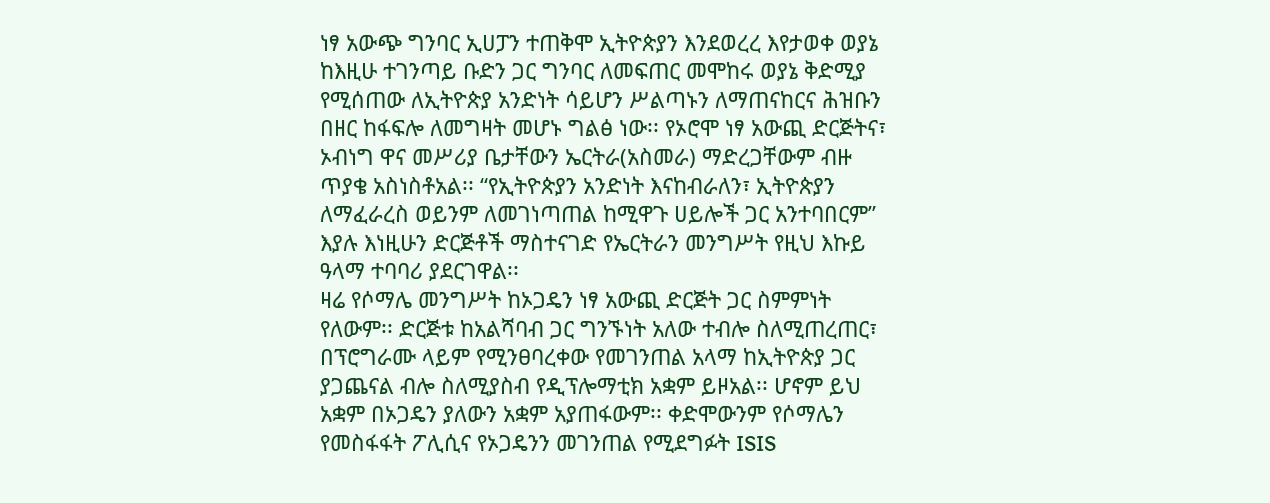ነፃ አውጭ ግንባር ኢሀፓን ተጠቅሞ ኢትዮጵያን እንደወረረ እየታወቀ ወያኔ ከእዚሁ ተገንጣይ ቡድን ጋር ግንባር ለመፍጠር መሞከሩ ወያኔ ቅድሚያ የሚሰጠው ለኢትዮጵያ አንድነት ሳይሆን ሥልጣኑን ለማጠናከርና ሕዝቡን በዘር ከፋፍሎ ለመግዛት መሆኑ ግልፅ ነው፡፡ የኦሮሞ ነፃ አውጪ ድርጅትና፣ ኦብነግ ዋና መሥሪያ ቤታቸውን ኤርትራ(አስመራ) ማድረጋቸውም ብዙ ጥያቄ አስነስቶአል፡፡ “የኢትዮጵያን አንድነት እናከብራለን፣ ኢትዮጵያን ለማፈራረስ ወይንም ለመገነጣጠል ከሚዋጉ ሀይሎች ጋር አንተባበርም” እያሉ እነዚሁን ድርጅቶች ማስተናገድ የኤርትራን መንግሥት የዚህ እኩይ ዓላማ ተባባሪ ያደርገዋል፡፡
ዛሬ የሶማሌ መንግሥት ከኦጋዴን ነፃ አውጪ ድርጅት ጋር ስምምነት የለውም፡፡ ድርጅቱ ከአልሻባብ ጋር ግንኙነት አለው ተብሎ ስለሚጠረጠር፣ በፕሮግራሙ ላይም የሚንፀባረቀው የመገንጠል አላማ ከኢትዮጵያ ጋር ያጋጨናል ብሎ ስለሚያስብ የዲፕሎማቲክ አቋም ይዞአል፡፡ ሆኖም ይህ አቋም በኦጋዴን ያለውን አቋም አያጠፋውም፡፡ ቀድሞውንም የሶማሌን የመስፋፋት ፖሊሲና የኦጋዴንን መገንጠል የሚደግፉት ISIS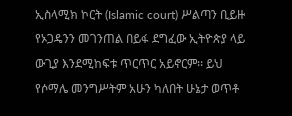ኢስላሚክ ኮርት (Islamic court) ሥልጣን ቢይዙ የኦጋዴንን መገንጠል በይፋ ደግፈው ኢትዮጵያ ላይ ውጊያ እንደሚከፍቱ ጥርጥር አይኖርም፡፡ ይህ የሶማሌ መንግሥትም አሁን ካለበት ሁኔታ ወጥቶ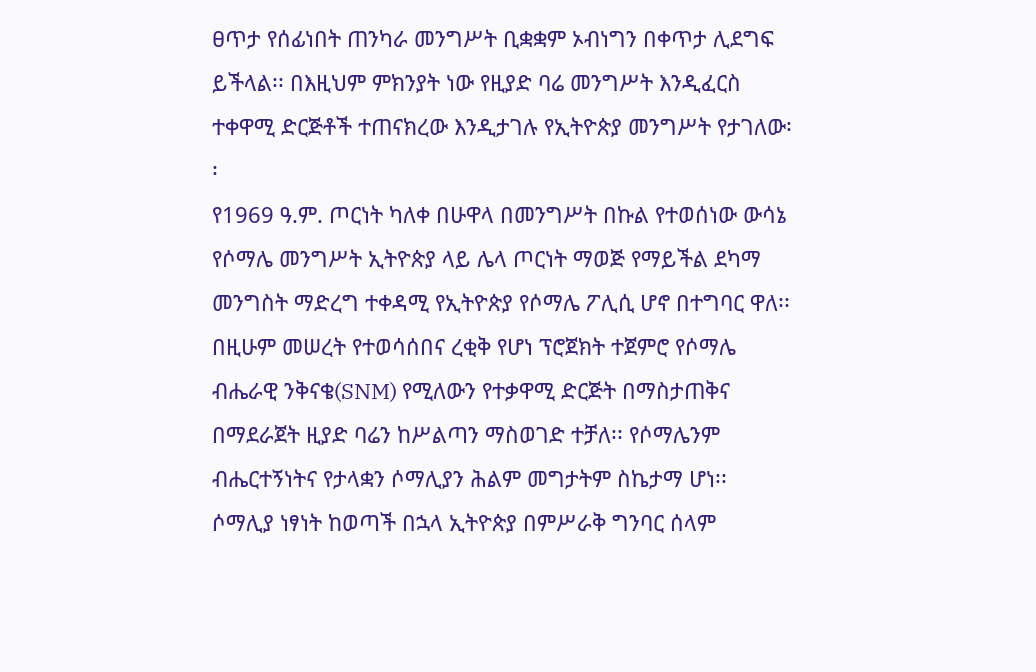ፀጥታ የሰፊነበት ጠንካራ መንግሥት ቢቋቋም ኦብነግን በቀጥታ ሊደግፍ ይችላል፡፡ በእዚህም ምክንያት ነው የዚያድ ባሬ መንግሥት እንዲፈርስ ተቀዋሚ ድርጅቶች ተጠናክረው እንዲታገሉ የኢትዮጵያ መንግሥት የታገለው፡፡
የ1969 ዓ.ም. ጦርነት ካለቀ በሁዋላ በመንግሥት በኩል የተወሰነው ውሳኔ የሶማሌ መንግሥት ኢትዮጵያ ላይ ሌላ ጦርነት ማወጅ የማይችል ደካማ መንግስት ማድረግ ተቀዳሚ የኢትዮጵያ የሶማሌ ፖሊሲ ሆኖ በተግባር ዋለ፡፡በዚሁም መሠረት የተወሳሰበና ረቂቅ የሆነ ፕሮጀክት ተጀምሮ የሶማሌ ብሔራዊ ንቅናቄ(SNM) የሚለውን የተቃዋሚ ድርጅት በማስታጠቅና በማደራጀት ዚያድ ባሬን ከሥልጣን ማስወገድ ተቻለ፡፡ የሶማሌንም ብሔርተኝነትና የታላቋን ሶማሊያን ሕልም መግታትም ስኬታማ ሆነ፡፡ ሶማሊያ ነፃነት ከወጣች በኋላ ኢትዮጵያ በምሥራቅ ግንባር ሰላም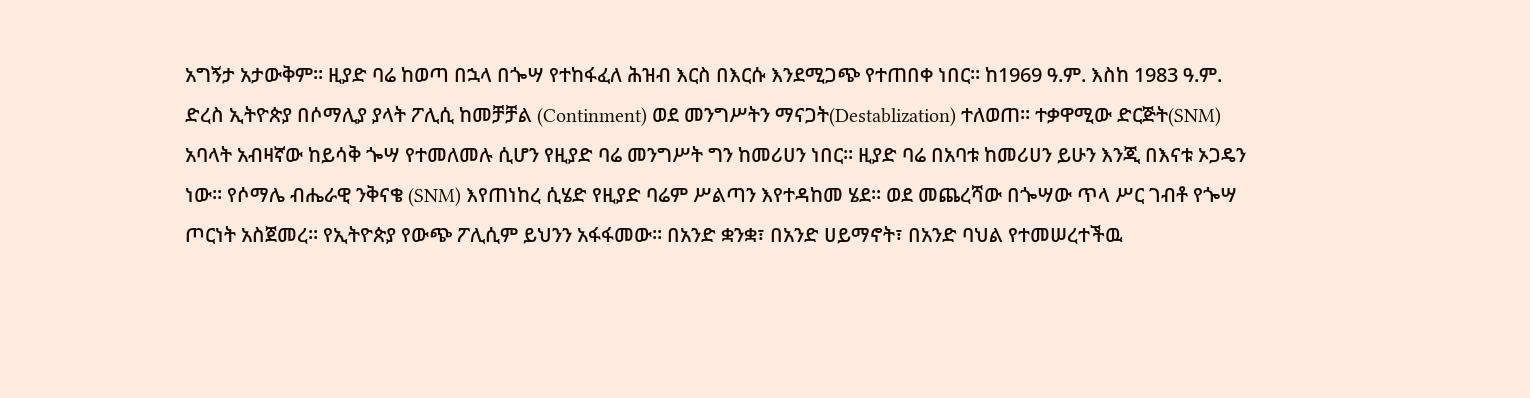አግኝታ አታውቅም፡፡ ዚያድ ባሬ ከወጣ በኋላ በጐሣ የተከፋፈለ ሕዝብ እርስ በእርሱ እንደሚጋጭ የተጠበቀ ነበር፡፡ ከ1969 ዓ.ም. እስከ 1983 ዓ.ም. ድረስ ኢትዮጵያ በሶማሊያ ያላት ፖሊሲ ከመቻቻል (Continment) ወደ መንግሥትን ማናጋት(Destablization) ተለወጠ፡፡ ተቃዋሚው ድርጅት(SNM) አባላት አብዛኛው ከይሳቅ ጐሣ የተመለመሉ ሲሆን የዚያድ ባሬ መንግሥት ግን ከመሪሀን ነበር፡፡ ዚያድ ባሬ በአባቱ ከመሪሀን ይሁን እንጂ በእናቱ ኦጋዴን ነው፡፡ የሶማሌ ብሔራዊ ንቅናቄ (SNM) እየጠነከረ ሲሄድ የዚያድ ባሬም ሥልጣን እየተዳከመ ሄደ፡፡ ወደ መጨረሻው በጐሣው ጥላ ሥር ገብቶ የጐሣ ጦርነት አስጀመረ፡፡ የኢትዮጵያ የውጭ ፖሊሲም ይህንን አፋፋመው፡፡ በአንድ ቋንቋ፣ በአንድ ሀይማኖት፣ በአንድ ባህል የተመሠረተችዉ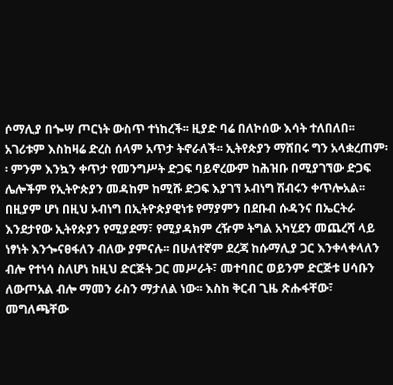ሶማሊያ በጐሣ ጦርነት ውስጥ ተነከረች፡፡ ዚያድ ባሬ በለኮሰው እሳት ተለበለበ፡፡ አገሪቱም እስከዛሬ ድረስ ሰላም አጥታ ትኖራለች፡፡ ኢትየጵያን ማሸበሩ ግን አላቋረጠም፡፡ ምንም እንኳን ቀጥታ የመንግሥት ድጋፍ ባይኖረውም ከሕዝቡ በሚያገኘው ድጋፍ ሌሎችም የኢትዮጵያን መዳከም ከሚሹ ድጋፍ እያገኘ ኦብነግ ሽብሩን ቀጥሎአል፡፡
በዚያም ሆነ በዚህ ኦብነግ በኢትዮጵያዊነቱ የማያምን በደቡብ ሱዳንና በኤርትራ እንደታየው ኢትየጵያን የሚያደማ፣ የሚያዳክም ረዥም ትግል አካሂደን መጨረሻ ላይ ነፃነት እንጐናፀፋለን ብለው ያምናሉ፡፡ በሁለተኛም ደረጃ ከሱማሊያ ጋር እንቀላቀላለን ብሎ የተነሳ ስለሆነ ከዚህ ድርጅት ጋር መሥራት፣ መተባበር ወይንም ድርጅቱ ሀሳቡን ለውጦአል ብሎ ማመን ራስን ማታለል ነው፡፡ እስከ ቅርብ ጊዜ ጽሑፋቸው፣ መግለጫቸው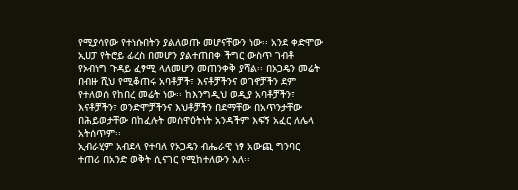የሚያሳየው የተነሱበትን ያልለወጡ መሆናቸውን ነው፡፡ አንደ ቀድሞው ኢሀፓ የትሮይ ፊረስ በመሆን ያልተጠበቀ ችግር ውስጥ ገብቶ የኦብነግ ጉዳይ ፈፃሚ ላለመሆን መጠንቀቅ ያሻል፡፡ በኦጋዴን መሬት በብዙ ሺህ የሚቆጠሩ አባቶቻች፣ እናቶቻችንና ወገኖቻችን ደም የተለወሰ የከበረ መሬት ነው፡፡ ከእንግዲህ ወዲያ አባቶቻችን፣ እናቶቻችን፣ ወንድሞቻችንና እህቶቻችን በደማቸው በአጥንታቸው በሕይወታቸው በከፈሉት መስዋዕትነት አንዳችም እፍኝ አፈር ለሌላ አትሰጥም፡፡
ኢብራሂም አብደላ የተባለ የኦጋዴን ብሔራዊ ነፃ አውጪ ግንባር ተጠሪ በአንድ ወቅት ሲናገር የሚከተለውን አለ፡፡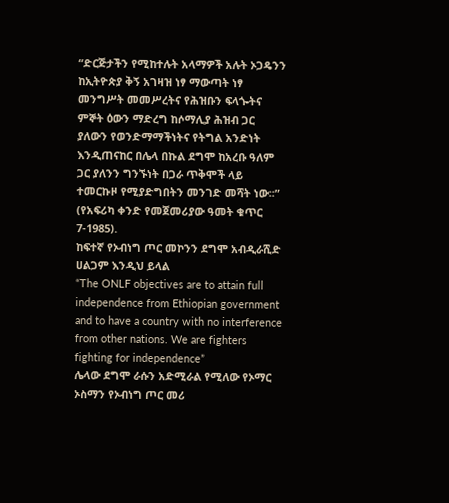“ድርጅታችን የሚከተሉት አላማዎች አሉት ኦጋዴንን ከኢትዮጵያ ቅኝ አገዛዝ ነፃ ማውጣት ነፃ መንግሥት መመሥረትና የሕዝቡን ፍላጐትና ምኞት ዕውን ማድረግ ከሶማሊያ ሕዝብ ጋር ያለውን የወንድማማችነትና የትግል አንድነት እንዲጠናከር በሌላ በኩል ደግሞ ከአረቡ ዓለም ጋር ያለንን ግንኙነት በጋራ ጥቅሞች ላይ ተመርኩዞ የሚያድግበትን መንገድ መሻት ነው፡፡” (የአፍሪካ ቀንድ የመጀመሪያው ዓመት ቁጥር 7-1985).
ከፍተኛ የኦብነግ ጦር መኮንን ደግሞ አብዲራሺድ ሀልጋም እንዲህ ይላል
“The ONLF objectives are to attain full independence from Ethiopian government and to have a country with no interference from other nations. We are fighters fighting for independence”
ሌላው ደግሞ ራሱን አድሚራል የሚለው የኦማር ኦስማን የኦብነግ ጦር መሪ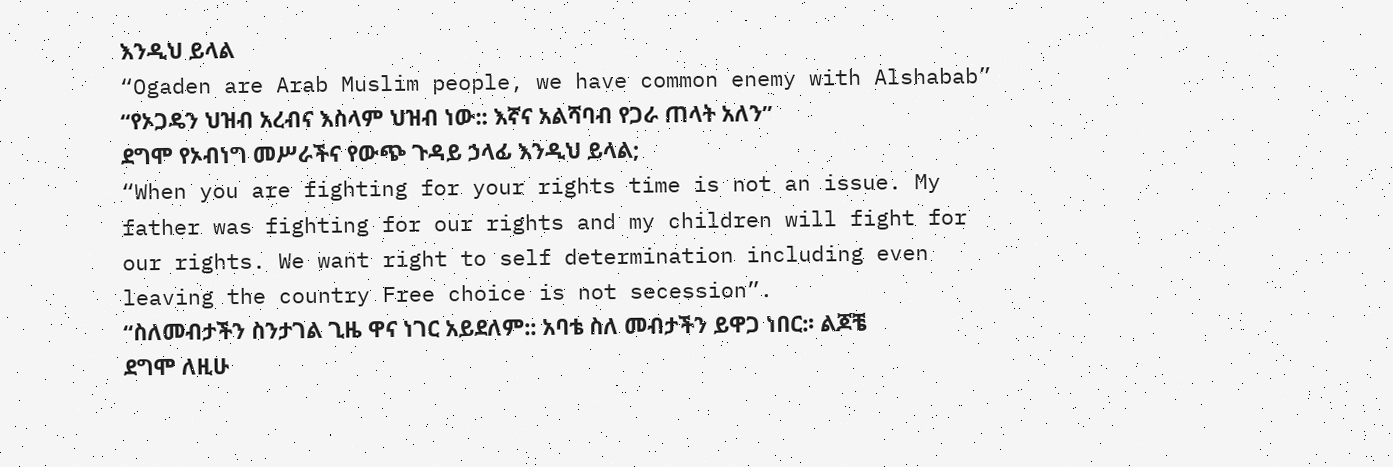እንዲህ ይላል
“Ogaden are Arab Muslim people, we have common enemy with Alshabab”
“የኦጋዴን ህዝብ አረብና እስላም ህዝብ ነው:: እኛና አልሻባብ የጋራ ጠላት አለን”
ደግሞ የኦብነግ መሥራችና የውጭ ጉዳይ ኃላፊ እንዲህ ይላል;
“When you are fighting for your rights time is not an issue. My father was fighting for our rights and my children will fight for our rights. We want right to self determination including even leaving the country Free choice is not secession”.
“ስለመብታችን ስንታገል ጊዜ ዋና ነገር አይደለም:: አባቴ ስለ መብታችን ይዋጋ ነበር:፡ ልጆቼ ደግሞ ለዚሁ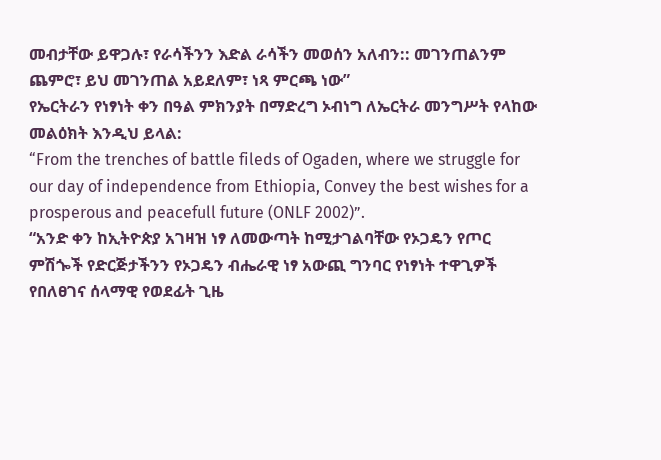መብታቸው ይዋጋሉ፣ የራሳችንን እድል ራሳችን መወሰን አለብን:: መገንጠልንም ጨምሮ፣ ይህ መገንጠል አይደለም፣ ነጻ ምርጫ ነው”
የኤርትራን የነፃነት ቀን በዓል ምክንያት በማድረግ ኦብነግ ለኤርትራ መንግሥት የላከው መልዕክት እንዲህ ይላል:
“From the trenches of battle fileds of Ogaden, where we struggle for our day of independence from Ethiopia, Convey the best wishes for a prosperous and peacefull future (ONLF 2002)”.
“አንድ ቀን ከኢትዮጵያ አገዛዝ ነፃ ለመውጣት ከሚታገልባቸው የኦጋዴን የጦር ምሽጐች የድርጅታችንን የኦጋዴን ብሔራዊ ነፃ አውጪ ግንባር የነፃነት ተዋጊዎች የበለፀገና ሰላማዊ የወደፊት ጊዜ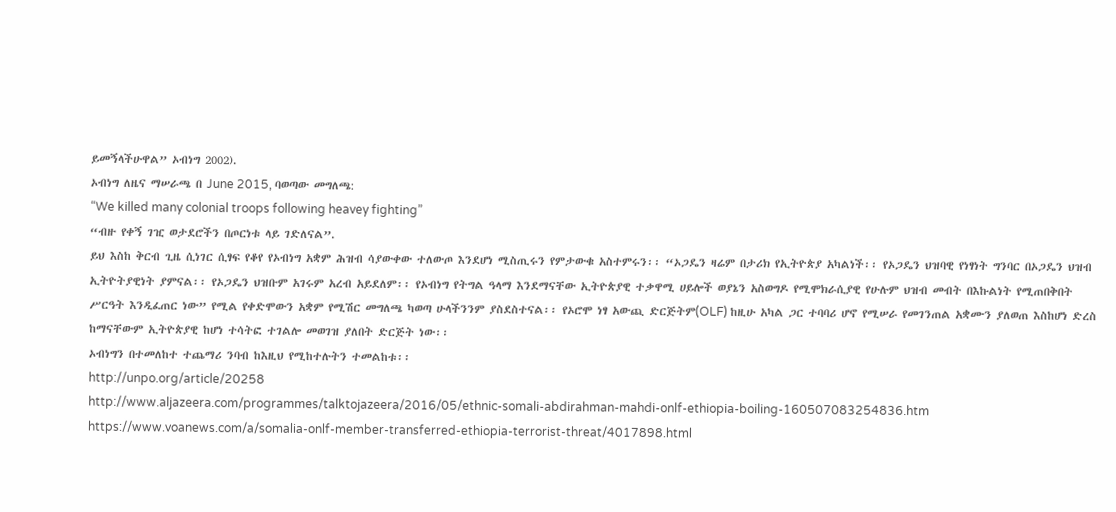ይመኝላችሁዋል” ኦብነግ 2002).
ኦብነግ ለዜና ማሠራጫ በ June 2015, ባወጣው መግለጫ:
“We killed many colonial troops following heavey fighting”
“ብዙ የቀኝ ገዢ ወታደሮችን በጦርነቱ ላይ ገድለናል”.
ይህ እስከ ቅርብ ጊዜ ሲነገር ሲፃፍ የቆየ የኦብነግ አቋም ሕዝብ ሳያውቀው ተለውጦ እንደሆነ ሚስጢሩን የምታውቁ አስተምሩን፡፡ “ኦጋዴን ዛሬም በታሪክ የኢትዮጵያ አካልነች፡፡ የኦጋዴን ህዝባዊ የነፃነት ግንባር በኦጋዴን ህዝብ ኢትዮትያዊነት ያምናል፡፡ የኦጋዴን ህዝቡም አገሩም አረብ አይደለም፡፡ የኦብነግ የትግል ዓላማ እንደማናቸው ኢትዮጵያዊ ተቃዋሚ ሀይሎች ወያኔን አስወግዶ የሚሞክራሲያዊ የሁሉም ህዝብ መብት በእኩልነት የሚጠበቅበት ሥርዓት እንዲፈጠር ነው” የሚል የቀድሞውን አቋም የሚሽር መግለጫ ካወጣ ሁላችንንም ያስደስተናል፡፡ የኦሮሞ ነፃ አውጪ ድርጅትም(OLF) ከዚሁ አካል ጋር ተባባሪ ሆኖ የሚሠራ የመገንጠል አቋሙን ያለወጠ እስከሆነ ድረስ ከማናቸውም ኢትዮጵያዊ ከሆነ ተሳትፎ ተገልሎ መወገዝ ያለበት ድርጅት ነው፡፡
ኦብነግን በተመለከተ ተጨማሪ ንባብ ከእዚህ የሚከተሉትን ተመልከቱ፡፡
http://unpo.org/article/20258
http://www.aljazeera.com/programmes/talktojazeera/2016/05/ethnic-somali-abdirahman-mahdi-onlf-ethiopia-boiling-160507083254836.htm
https://www.voanews.com/a/somalia-onlf-member-transferred-ethiopia-terrorist-threat/4017898.html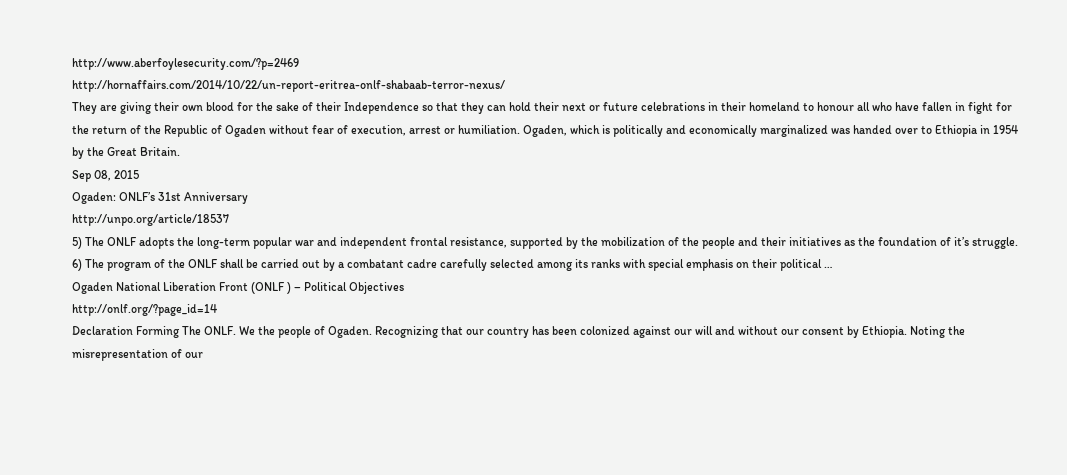http://www.aberfoylesecurity.com/?p=2469
http://hornaffairs.com/2014/10/22/un-report-eritrea-onlf-shabaab-terror-nexus/
They are giving their own blood for the sake of their Independence so that they can hold their next or future celebrations in their homeland to honour all who have fallen in fight for the return of the Republic of Ogaden without fear of execution, arrest or humiliation. Ogaden, which is politically and economically marginalized was handed over to Ethiopia in 1954 by the Great Britain.
Sep 08, 2015
Ogaden: ONLF’s 31st Anniversary
http://unpo.org/article/18537
5) The ONLF adopts the long-term popular war and independent frontal resistance, supported by the mobilization of the people and their initiatives as the foundation of it’s struggle. 6) The program of the ONLF shall be carried out by a combatant cadre carefully selected among its ranks with special emphasis on their political …
Ogaden National Liberation Front (ONLF ) – Political Objectives
http://onlf.org/?page_id=14
Declaration Forming The ONLF. We the people of Ogaden. Recognizing that our country has been colonized against our will and without our consent by Ethiopia. Noting the misrepresentation of our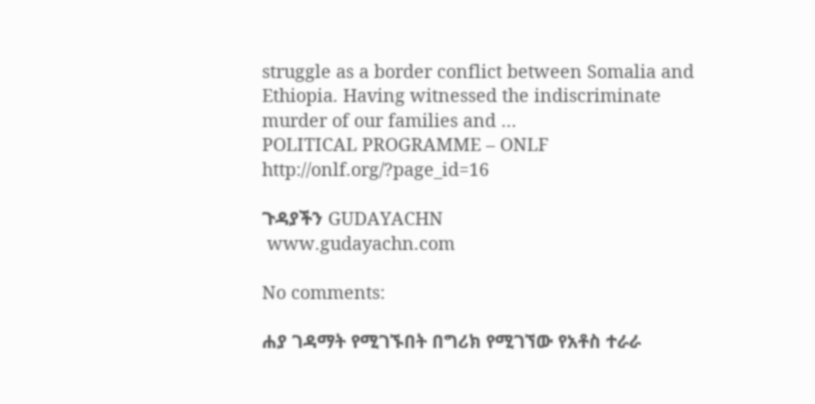struggle as a border conflict between Somalia and Ethiopia. Having witnessed the indiscriminate murder of our families and …
POLITICAL PROGRAMME – ONLF
http://onlf.org/?page_id=16

ጉዳያችን GUDAYACHN
 www.gudayachn.com

No comments:

ሐያ ገዳማት የሚገኙበት በግሪክ የሚገኘው የአቶስ ተራራ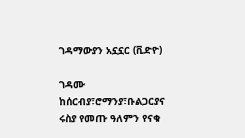ገዳማውያን አኗኗር (ቪድዮ)

ገዳሙ ከሰርብያ፣ሮማንያ፣ቡልጋርያና ሩስያ የመጡ ዓለምን የናቁ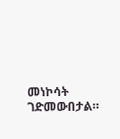መነኮሳት ገድመውበታል።